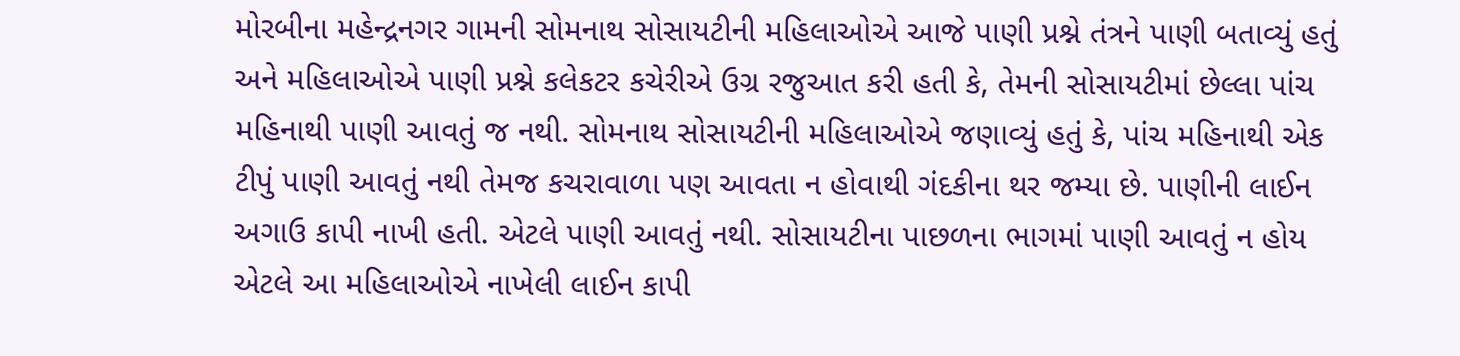મોરબીના મહેન્દ્રનગર ગામની સોમનાથ સોસાયટીની મહિલાઓએ આજે પાણી પ્રશ્ને તંત્રને પાણી બતાવ્યું હતું અને મહિલાઓએ પાણી પ્રશ્ને કલેકટર કચેરીએ ઉગ્ર રજુઆત કરી હતી કે, તેમની સોસાયટીમાં છેલ્લા પાંચ મહિનાથી પાણી આવતું જ નથી. સોમનાથ સોસાયટીની મહિલાઓએ જણાવ્યું હતું કે, પાંચ મહિનાથી એક ટીપું પાણી આવતું નથી તેમજ કચરાવાળા પણ આવતા ન હોવાથી ગંદકીના થર જમ્યા છે. પાણીની લાઈન અગાઉ કાપી નાખી હતી. એટલે પાણી આવતું નથી. સોસાયટીના પાછળના ભાગમાં પાણી આવતું ન હોય એટલે આ મહિલાઓએ નાખેલી લાઈન કાપી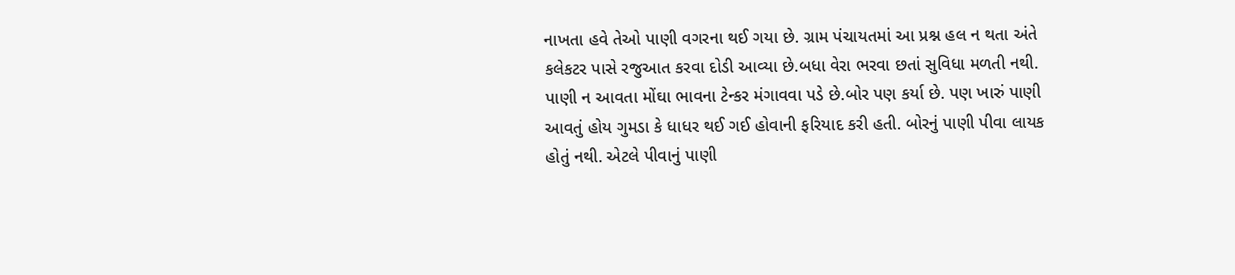નાખતા હવે તેઓ પાણી વગરના થઈ ગયા છે. ગ્રામ પંચાયતમાં આ પ્રશ્ન હલ ન થતા અંતે કલેકટર પાસે રજુઆત કરવા દોડી આવ્યા છે.બધા વેરા ભરવા છતાં સુવિધા મળતી નથી. પાણી ન આવતા મોંઘા ભાવના ટેન્કર મંગાવવા પડે છે.બોર પણ કર્યા છે. પણ ખારું પાણી આવતું હોય ગુમડા કે ધાધર થઈ ગઈ હોવાની ફરિયાદ કરી હતી. બોરનું પાણી પીવા લાયક હોતું નથી. એટલે પીવાનું પાણી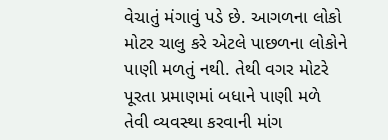વેચાતું મંગાવું પડે છે. આગળના લોકો મોટર ચાલુ કરે એટલે પાછળના લોકોને પાણી મળતું નથી. તેથી વગર મોટરે પૂરતા પ્રમાણમાં બધાને પાણી મળે તેવી વ્યવસ્થા કરવાની માંગ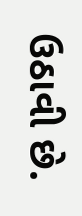ઉઠાવી છે.